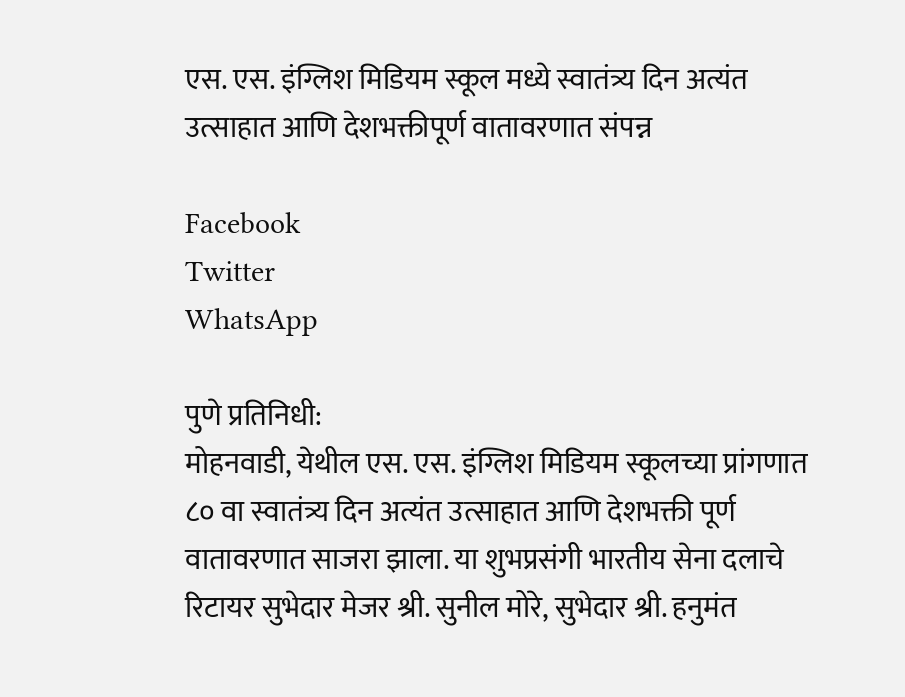एस. एस. इंग्लिश मिडियम स्कूल मध्ये स्वातंत्र्य दिन अत्यंत उत्साहात आणि देशभक्तीपूर्ण वातावरणात संपन्न

Facebook
Twitter
WhatsApp

पुणे प्रतिनिधी:
मोहनवाडी, येथील एस. एस. इंग्लिश मिडियम स्कूलच्या प्रांगणात ८० वा स्वातंत्र्य दिन अत्यंत उत्साहात आणि देशभक्ती पूर्ण वातावरणात साजरा झाला. या शुभप्रसंगी भारतीय सेना दलाचे रिटायर सुभेदार मेजर श्री. सुनील मोरे, सुभेदार श्री. हनुमंत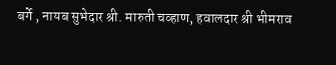बर्गे , नायब सुभेदार श्री. मारुती चव्हाण, हवालदार श्री भीमराव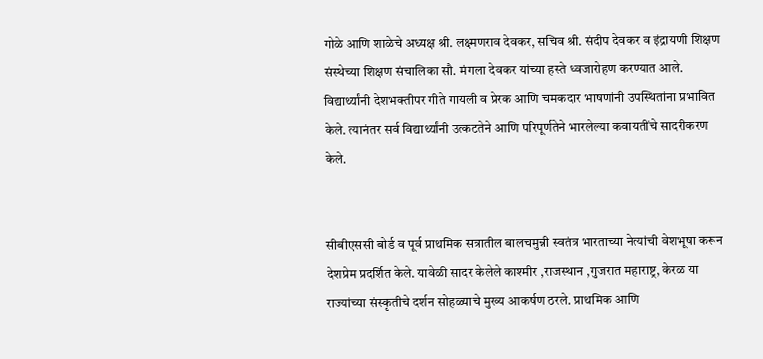गोळे आणि शाळेचे अध्यक्ष श्री. लक्ष्मणराव देवकर, सचिव श्री. संदीप देवकर व इंद्रायणी शिक्षण संस्थेच्या शिक्षण संचालिका सौ. मंगला देवकर यांच्या हस्ते ध्वजारोहण करण्यात आले. विद्यार्थ्यांनी देशभक्तीपर गीते गायली व प्रेरक आणि चमकदार भाषणांनी उपस्थितांना प्रभावित केले. त्यानंतर सर्व विद्यार्थ्यांनी उत्कटतेने आणि परिपूर्णतेने भारलेल्या कवायतींचे सादरीकरण केले.


सीबीएससी बोर्ड व पूर्व प्राथमिक सत्रातील बालचमुन्नी स्वतंत्र भारताच्या नेत्यांची वेशभूषा करून देशप्रेम प्रदर्शित केले. यावेळी सादर केलेले काश्मीर ,राजस्थान ,गुजरात महाराष्ट्र, केरळ या राज्यांच्या संस्कृतीचे दर्शन सोहळ्याचे मुख्य आकर्षण ठरले. प्राथमिक आणि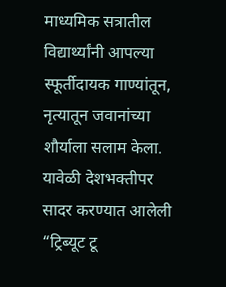माध्यमिक सत्रातील विद्यार्थ्यांनी आपल्या स्फूर्तीदायक गाण्यांतून, नृत्यातून जवानांच्या शौर्याला सलाम केला. यावेळी देशभक्तीपर सादर करण्यात आलेली “ट्रिब्यूट टू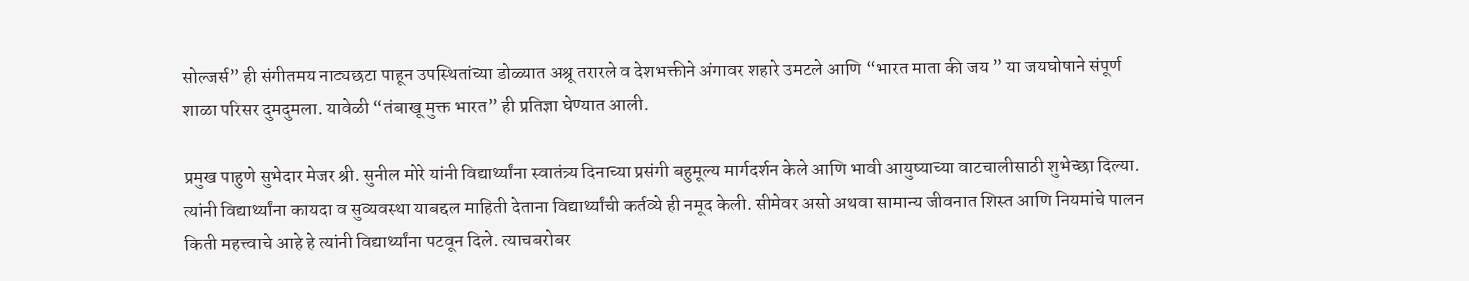सोल्जर्स” ही संगीतमय नाट्यछटा पाहून उपस्थितांच्या डोळ्यात अश्रू तरारले व देशभक्तीने अंगावर शहारे उमटले आणि “भारत माता की जय ” या जयघोषाने संपूर्ण शाळा परिसर दुमदुमला. यावेळी “तंबाखू मुक्त भारत” ही प्रतिज्ञा घेण्यात आली.

प्रमुख पाहुणे सुभेदार मेजर श्री. सुनील मोरे यांनी विद्यार्थ्यांना स्वातंत्र्य दिनाच्या प्रसंगी बहुमूल्य मार्गदर्शन केले आणि भावी आयुष्याच्या वाटचालीसाठी शुभेच्छा दिल्या. त्यांनी विद्यार्थ्यांना कायदा व सुव्यवस्था याबद्दल माहिती देताना विद्यार्थ्यांची कर्तव्ये ही नमूद केली. सीमेवर असो अथवा सामान्य जीवनात शिस्त आणि नियमांचे पालन किती महत्त्वाचे आहे हे त्यांनी विद्यार्थ्यांना पटवून दिले. त्याचबरोबर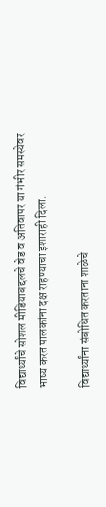विद्यार्थ्यांचे सोशल मीडियाबद्दलचे वेड व अतिवापर या गंभीर समस्येवर भाष्य करत पालकांना दक्ष राहण्याचा इशाराही दिला.

विद्यार्थ्यांना संबोधित करताना शाळेचे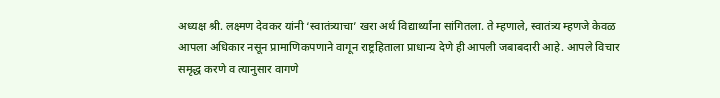अध्यक्ष श्री. लक्ष्मण देवकर यांनी ‘स्वातंत्र्याचा’ खरा अर्थ विद्यार्थ्यांना सांगितला. ते म्हणाले, स्वातंत्र्य म्हणजे केवळ आपला अधिकार नसून प्रामाणिकपणाने वागून राष्ट्रहिताला प्राधान्य देणे ही आपली जबाबदारी आहे. आपले विचार समृद्ध करणे व त्यानुसार वागणे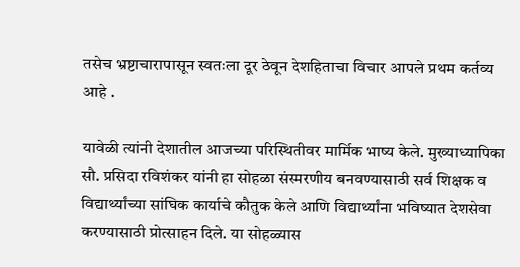तसेच भ्रष्टाचारापासून स्वतःला दूर ठेवून देशहिताचा विचार आपले प्रथम कर्तव्य आहे .

यावेळी त्यांनी देशातील आजच्या परिस्थितीवर मार्मिक भाष्य केले. मुख्याध्यापिका सौ. प्रसिदा रविशंकर यांनी हा सोहळा संस्मरणीय बनवण्यासाठी सर्व शिक्षक व विद्यार्थ्यांच्या सांघिक कार्याचे कौतुक केले आणि विद्यार्थ्यांना भविष्यात देशसेवा करण्यासाठी प्रोत्साहन दिले. या सोहळ्यास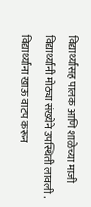विद्यार्थ्यांसह पालक आणि शाळेच्या माजी विद्यार्थ्यांनी मोठ्या संख्येने उपस्थिती लावली . विद्यार्थ्यांना खाऊ वाटप करून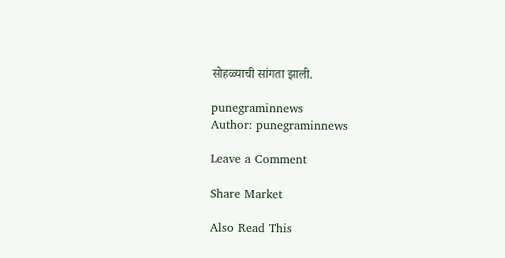सोहळ्याची सांगता झाली.

punegraminnews
Author: punegraminnews

Leave a Comment

Share Market

Also Read This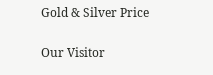Gold & Silver Price

Our Visitor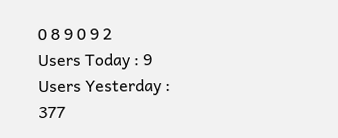0 8 9 0 9 2
Users Today : 9
Users Yesterday : 377